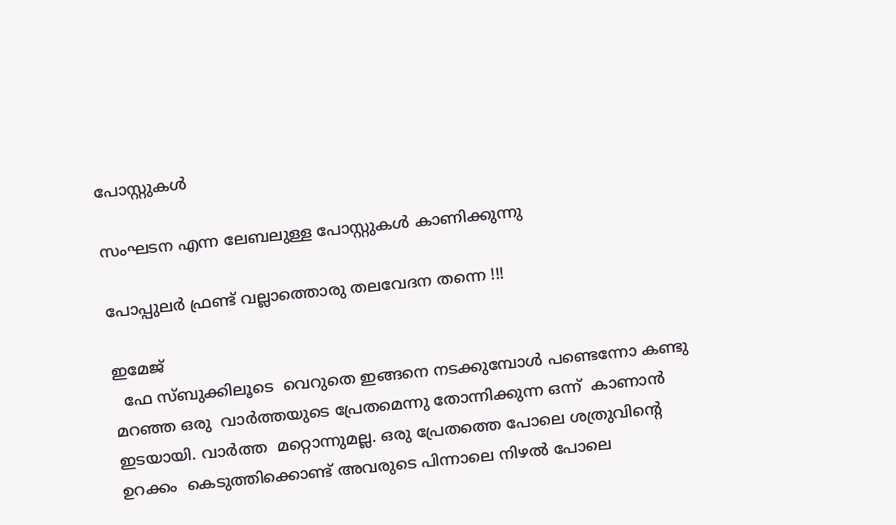പോസ്റ്റുകള്‍

സംഘടന എന്ന ലേബലുള്ള പോസ്റ്റുകൾ കാണിക്കുന്നു

പോപ്പുലര്‍ ഫ്രണ്ട് വല്ലാത്തൊരു തലവേദന തന്നെ !!!

ഇമേജ്
  ഫേ സ്ബുക്കിലൂടെ  വെറുതെ ഇങ്ങനെ നടക്കുമ്പോള്‍ പണ്ടെന്നോ കണ്ടു മറഞ്ഞ ഒരു  വാര്‍ത്തയുടെ പ്രേതമെന്നു തോന്നിക്കുന്ന ഒന്ന്  കാണാന്‍  ഇടയായി. വാര്‍ത്ത  മറ്റൊന്നുമല്ല. ഒരു പ്രേതത്തെ പോലെ ശത്രുവിന്റെ ഉറക്കം  കെടുത്തിക്കൊണ്ട് അവരുടെ പിന്നാലെ നിഴല്‍ പോലെ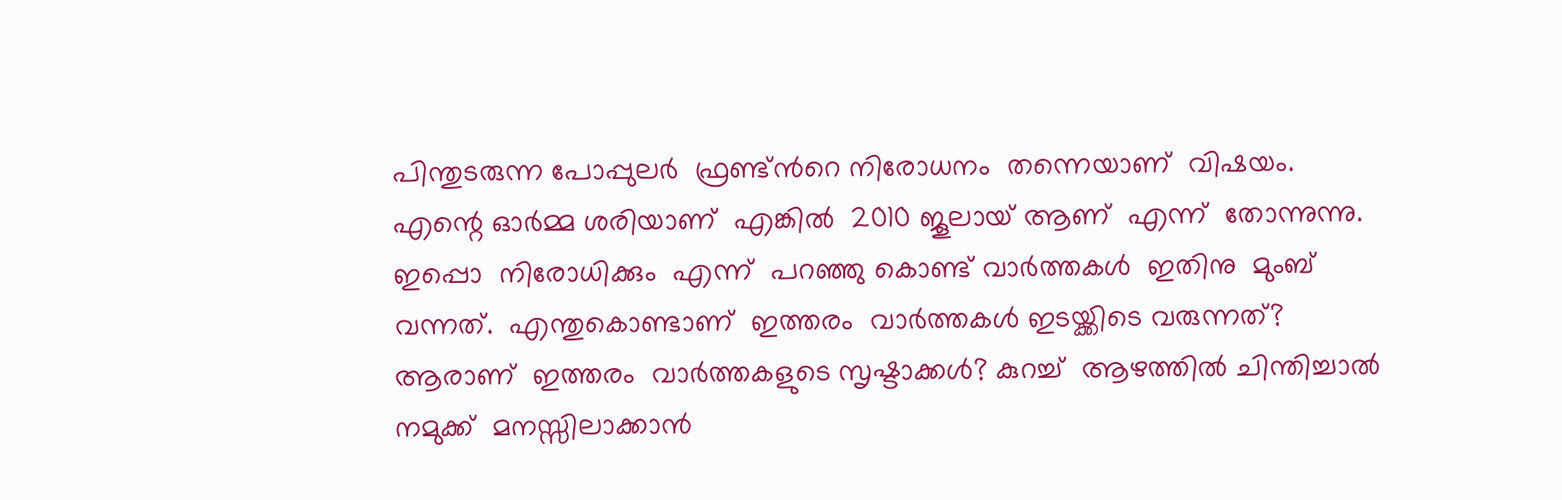പിന്തുടരുന്ന പോപ്പുലര്‍  ഫ്രണ്ട്ന്‍റെ നിരോധനം  തന്നെയാണ്  വിഷയം.  എന്റെ ഓര്‍മ്മ ശരിയാണ്  എങ്കില്‍  2010 ജൂലായ്‌ ആണ്  എന്ന്  തോന്നുന്നു. ഇപ്പൊ  നിരോധിക്കും  എന്ന്  പറഞ്ഞു കൊണ്ട് വാര്‍ത്തകള്‍  ഇതിനു  മുംബ്  വന്നത്.  എന്തുകൊണ്ടാണ്  ഇത്തരം  വാര്‍ത്തകള്‍ ഇടയ്ക്കിടെ വരുന്നത്? ആരാണ്  ഇത്തരം  വാര്‍ത്തകളുടെ സൃഷ്ടാക്കള്‍? കുറച്ച്  ആഴത്തില്‍ ചിന്തിച്ചാല്‍ നമുക്ക്  മനസ്സിലാക്കാന്‍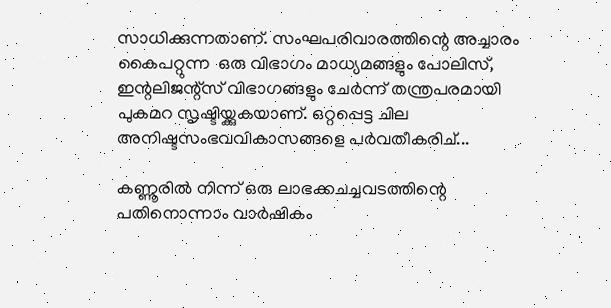സാധിക്കുന്നതാണ്. സംഘപരിവാരത്തിന്റെ അച്ചാരം കൈപറ്റുന്ന  ഒരു വിഭാഗം മാധ്യമങ്ങളും പോലിസ്, ഇന്റലിജന്റ്‌സ് വിഭാഗങ്ങളും ചേര്‍ന്ന് തന്ത്രപരമായി പുകമറ സൃഷ്ടിയ്ക്കുകയാണ്. ഒറ്റപ്പെട്ട ചില അനിഷ്ടസംഭവവികാസങ്ങളെ പര്‍വതീകരിച്...

കണ്ണൂരില്‍ നിന്ന് ഒരു ലാഭക്കചച്ചവടത്തിന്റെ പതിനൊന്നാം വാര്‍ഷികം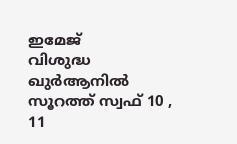ഇമേജ്
വിശുദ്ധ ഖുര്‍ആനില്‍ സൂറത്ത് സ്വഫ് 10 , 11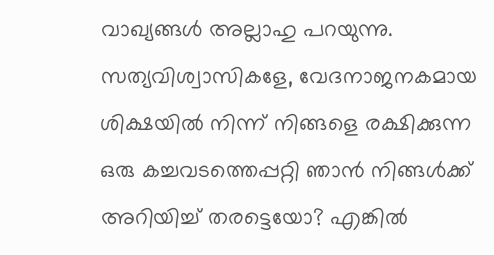വാഖ്യങ്ങള്‍ അല്ലാഹു പറയുന്നു. സത്യവിശ്വാസികളേ, വേദനാജനകമായ ശിക്ഷയില്‍ നിന്ന് നിങ്ങളെ രക്ഷിക്കുന്ന ഒരു കച്ചവടത്തെപ്പറ്റി ഞാന്‍ നിങ്ങള്‍ക്ക് അറിയിച്ച് തരട്ടെയോ? എങ്കില്‍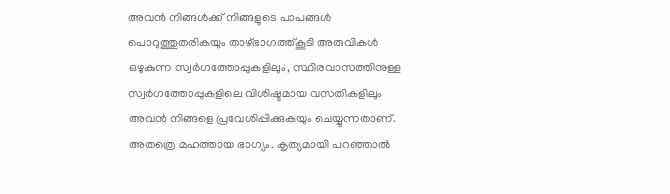അവന്‍ നിങ്ങള്‍ക്ക് നിങ്ങളുടെ പാപങ്ങള്‍ പൊറുത്തുതരികയും താഴ്ഭാഗത്ത്കൂടി അരുവികള്‍ ഒഴുകുന്ന സ്വര്‍ഗത്തോപ്പുകളിലും, സ്ഥിരവാസത്തിനുള്ള സ്വര്‍ഗത്തോപ്പുകളിലെ വിശിഷ്ടമായ വസതികളിലും അവന്‍ നിങ്ങളെ പ്രവേശിപ്പിക്കുകയും ചെയ്യുന്നതാണ്‌. അതത്രെ മഹത്തായ ഭാഗ്യം. കൃത്യമായി പറഞ്ഞാല്‍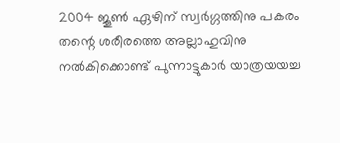2004 ജൂണ്‍ ഏഴിന് സ്വര്‍ഗ്ഗത്തിനു പകരം തന്റെ ശരീരത്തെ അല്ലാഹുവിനു നല്‍കിക്കൊണ്ട് പുന്നാട്ടുകാര്‍ യാത്രയയച്ച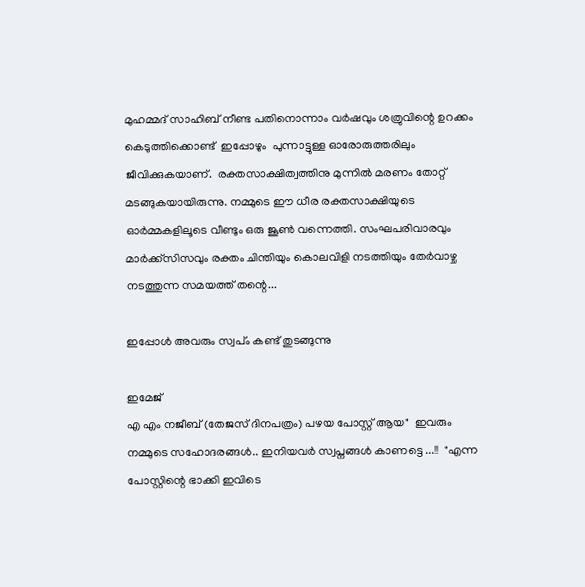മുഹമ്മദ്‌ സാഹിബ് നീണ്ട പതിനൊന്നാം വര്‍ഷവും ശത്രുവിന്റെ ഉറക്കം കെടുത്തിക്കൊണ്ട്  ഇപ്പോഴും  പുന്നാട്ടുള്ള ഓരോരുത്തരിലും ജീവിക്കുകയാണ്.  രക്തസാക്ഷിത്വത്തിനു മുന്നില്‍ മരണം തോറ്റ് മടങ്ങുകയായിരുന്നു. നമ്മുടെ ഈ ധീര രക്തസാക്ഷിയുടെ ഓര്‍മ്മകളിലൂടെ വീണ്ടും ഒരു ജൂണ്‍ വന്നെത്തി. സംഘപരിവാരവും മാര്‍ക്ക്സിസവും രക്തം ചിന്തിയും കൊലവിളി നടത്തിയും തേര്‍വാഴ്ച നടത്തുന്ന സമയത്ത് തന്റെ...

ഇപ്പോള്‍ അവരും സ്വപ്ം കണ്ട് തുടങ്ങുന്നു

ഇമേജ്
എ എം നജീബ് (തേജസ്‌ ദിനപത്രം) പഴയ പോസ്റ്റ്‌ ആയ"  ഇവരും നമ്മുടെ സഹോദരങ്ങള്‍.. ഇനിയവര്‍ സ്വപ്നങ്ങള്‍ കാണട്ടെ ...!!  "എന്ന പോസ്റ്റിന്റെ ഭാക്കി ഇവിടെ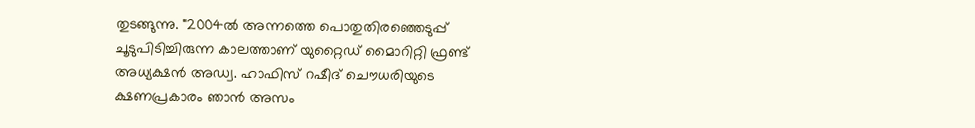തുടങ്ങുന്നു. "2004ല്‍ അന്നത്തെ പൊതുതിരഞ്ഞെടുപ്പ് ചൂടുപിടിച്ചിരുന്ന കാലത്താണ് യുറ്റൈഡ് മൈാറിറ്റി ഫ്രണ്ട് അധ്യക്ഷന്‍ അഡ്വ. ഹാഫിസ് റഷീദ് ചൌധരിയുടെ ക്ഷണപ്രകാരം ഞാന്‍ അസം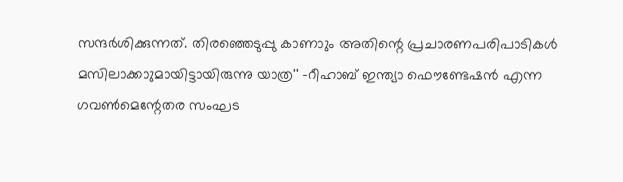സന്ദര്‍ശിക്കുന്നത്. തിരഞ്ഞെടുപ്പു കാണാും അതിന്റെ പ്രചാരണപരിപാടികള്‍ മസിലാക്കാുമായിട്ടായിരുന്നു യാത്ര'' -റീഹാബ് ഇന്ത്യാ ഫൌണ്ടേഷന്‍ എന്ന ഗവണ്‍മെന്റേതര സംഘട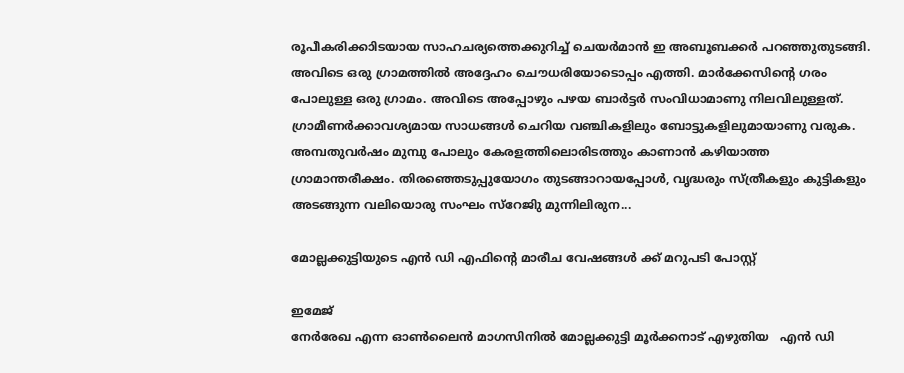രൂപീകരിക്കാിടയായ സാഹചര്യത്തെക്കുറിച്ച് ചെയര്‍മാന്‍ ഇ അബൂബക്കര്‍ പറഞ്ഞുതുടങ്ങി.  അവിടെ ഒരു ഗ്രാമത്തില്‍ അദ്ദേഹം ചൌധരിയോടൊപ്പം എത്തി. മാര്‍ക്കേസിന്റെ ഗരം പോലുള്ള ഒരു ഗ്രാമം. അവിടെ അപ്പോഴും പഴയ ബാര്‍ട്ടര്‍ സംവിധാമാണു നിലവിലുള്ളത്. ഗ്രാമീണര്‍ക്കാവശ്യമായ സാധങ്ങള്‍ ചെറിയ വഞ്ചികളിലും ബോട്ടുകളിലുമായാണു വരുക. അമ്പതുവര്‍ഷം മുമ്പു പോലും കേരളത്തിലൊരിടത്തും കാണാന്‍ കഴിയാത്ത ഗ്രാമാന്തരീക്ഷം. തിരഞ്ഞെടുപ്പുയോഗം തുടങ്ങാറായപ്പോള്‍, വൃദ്ധരും സ്ത്രീകളും കുട്ടികളും അടങ്ങുന്ന വലിയൊരു സംഘം സ്റേജിു മുന്നിലിരുന...

മോല്ലക്കുട്ടിയുടെ എൻ ഡി എഫിന്റെ മാരീച വേഷങ്ങൾ ക്ക് മറുപടി പോസ്റ്റ്‌

ഇമേജ്
നേര്‍രേഖ എന്ന ഓണ്‍ലൈന്‍ മാഗസിനില്‍ മോല്ലക്കുട്ടി മൂര്‍ക്കനാട് എഴുതിയ   എൻ ഡി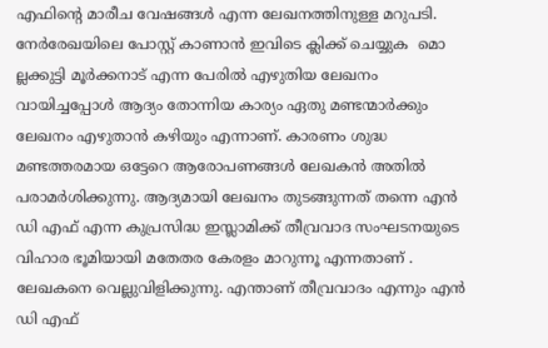എഫിന്റെ മാരീച വേഷങ്ങൾ എന്ന ലേഖനത്തിനുള്ള മറുപടി. നേര്‍രേഖയിലെ പോസ്റ്റ്‌ കാണാന്‍ ഇവിടെ ക്ലിക്ക് ചെയ്യുക  മൊ ല്ലക്കുട്ടി മൂർക്കനാട് എന്ന പേരില്‍ എഴുതിയ ലേഖനം വായിച്ചപ്പോള്‍ ആദ്യം തോന്നിയ കാര്യം ഏതു മണ്ടന്മാര്‍ക്കും ലേഖനം എഴുതാന്‍ കഴിയും എന്നാണ്. കാരണം ശുദ്ധ മണ്ടത്തരമായ ഒട്ടേറെ ആരോപണങ്ങള്‍ ലേഖകന്‍ അതില്‍ പരാമര്‍ശിക്കുന്നു. ആദ്യമായി ലേഖനം തുടങ്ങുന്നത് തന്നെ എന്‍ ഡി എഫ് എന്ന കുപ്രസിദ്ധ ഇസ്ലാമിക്ക് തീവ്രവാദ സംഘടനയുടെ വിഹാര ഭൂമിയായി മതേതര കേരളം മാറുന്നൂ എന്നതാണ് . ലേഖകനെ വെല്ലുവിളിക്കുന്നു. എന്താണ് തീവ്രവാദം എന്നും എന്‍ ഡി എഫ്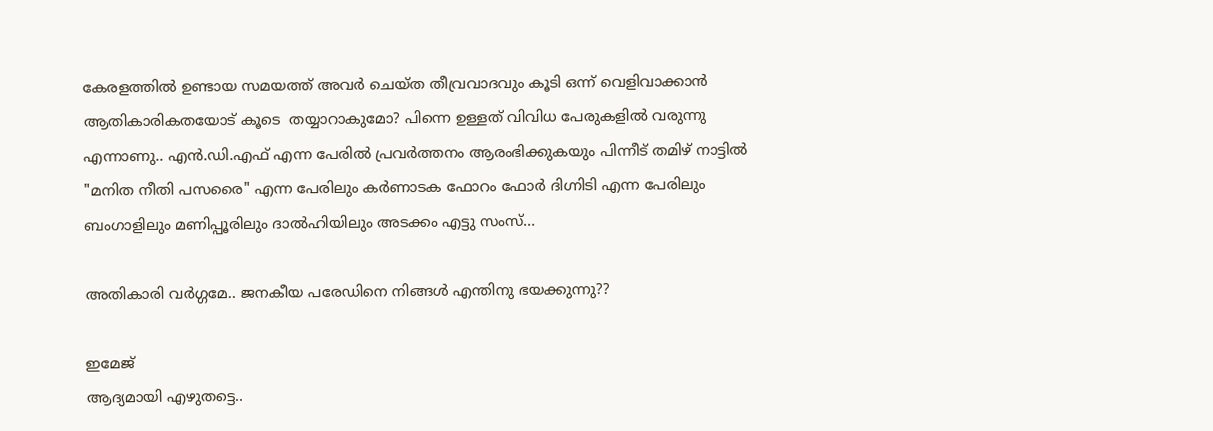കേരളത്തില്‍ ഉണ്ടായ സമയത്ത് അവര്‍ ചെയ്ത തീവ്രവാദവും കൂടി ഒന്ന് വെളിവാക്കാന്‍  ആതികാരികതയോട് കൂടെ  തയ്യാറാകുമോ? പിന്നെ ഉള്ളത് വിവിധ പേരുകളില്‍ വരുന്നു എന്നാണു.. എന്‍.ഡി.എഫ് എന്ന പേരില്‍ പ്രവര്‍ത്തനം ആരംഭിക്കുകയും പിന്നീട് തമിഴ്‌ നാട്ടില്‍ "മനിത നീതി പസരൈ" എന്ന പേരിലും കര്‍ണാടക ഫോറം ഫോര്‍ ദിഗ്നിടി എന്ന പേരിലും ബംഗാളിലും മണിപ്പൂരിലും ദാല്‍ഹിയിലും അടക്കം എട്ടു സംസ്...

അതികാരി വര്‍ഗ്ഗമേ.. ജനകീയ പരേഡിനെ നിങ്ങള്‍ എന്തിനു ഭയക്കുന്നു??

ഇമേജ്
ആദ്യമായി എഴുതട്ടെ..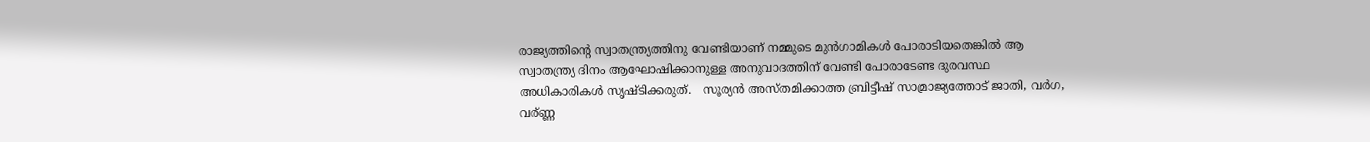രാജ്യത്തിന്റെ സ്വാതന്ത്ര്യത്തിനു വേണ്ടിയാണ് നമ്മുടെ മുന്‍ഗാമികള്‍ പോരാടിയതെങ്കില്‍ ആ സ്വാതന്ത്ര്യ ദിനം ആഘോഷിക്കാനുള്ള അനുവാദത്തിന് വേണ്ടി പോരാടേണ്ട ദുരവസ്ഥ അധികാരികള്‍ സൃഷ്ടിക്കരുത്.   സൂര്യന്‍ അസ്തമിക്കാത്ത ബ്രിട്ടീഷ് സാമ്രാജ്യത്തോട് ജാതി, വര്‍ഗ, വര്ണ്ണ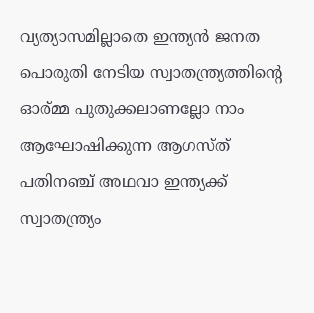വ്യത്യാസമില്ലാതെ ഇന്ത്യന്‍ ജനത പൊരുതി നേടിയ സ്വാതന്ത്ര്യത്തിന്റെ ഓര്മ്മ പുതുക്കലാണല്ലോ നാം ആഘോഷിക്കുന്ന ആഗസ്ത് പതിനഞ്ച് അഥവാ ഇന്ത്യക്ക് സ്വാതന്ത്ര്യം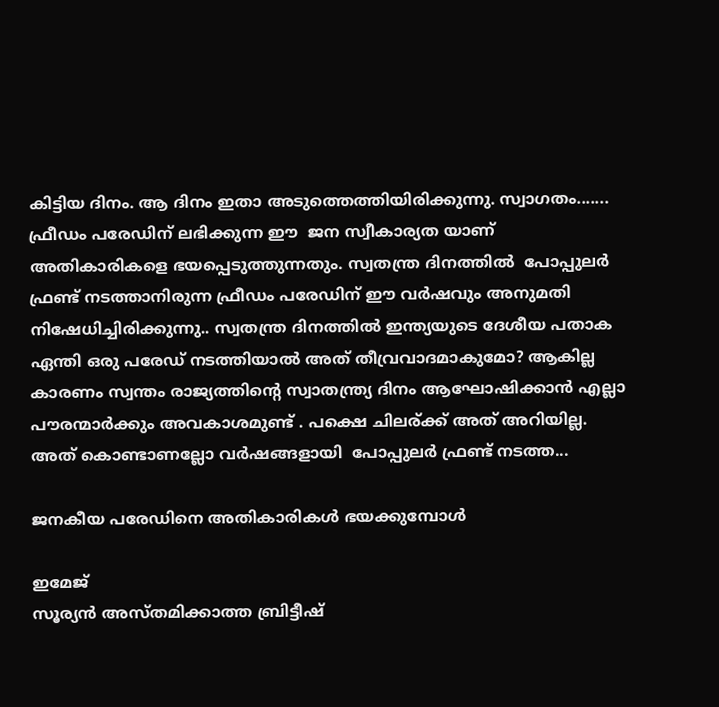കിട്ടിയ ദിനം. ആ ദിനം ഇതാ അടുത്തെത്തിയിരിക്കുന്നു. സ്വാഗതം....... ഫ്രീഡം പരേഡിന് ലഭിക്കുന്ന ഈ  ജന സ്വീകാര്യത യാണ് അതികാരികളെ ഭയപ്പെടുത്തുന്നതും. സ്വതന്ത്ര ദിനത്തില്‍  പോപ്പുലര്‍ ഫ്രണ്ട്‌ നടത്താനിരുന്ന ഫ്രീഡം പരേഡിന് ഈ വര്‍ഷവും അനുമതി നിഷേധിച്ചിരിക്കുന്നു.. സ്വതന്ത്ര ദിനത്തില്‍ ഇന്ത്യയുടെ ദേശീയ പതാക ഏന്തി ഒരു പരേഡ് നടത്തിയാല്‍ അത് തീവ്രവാദമാകുമോ? ആകില്ല കാരണം സ്വന്തം രാജ്യത്തിന്റെ സ്വാതന്ത്ര്യ ദിനം ആഘോഷിക്കാന്‍ എല്ലാ പൗരന്മാര്‍ക്കും അവകാശമുണ്ട് . പക്ഷെ ചിലര്ക്ക് അത് അറിയില്ല. അത് കൊണ്ടാണല്ലോ വര്‍ഷങ്ങളായി  പോപ്പുലര്‍ ഫ്രണ്ട് നടത്ത...

ജനകീയ പരേഡിനെ അതികാരികള്‍ ഭയക്കുമ്പോള്‍

ഇമേജ്
സൂര്യന്‍ അസ്തമിക്കാത്ത ബ്രിട്ടീഷ്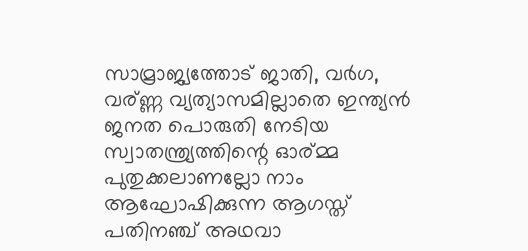സാമ്രാജ്യത്തോട് ജാതി, വര്‍ഗ, വര്ണ്ണ വ്യത്യാസമില്ലാതെ ഇന്ത്യന്‍ ജനത പൊരുതി നേടിയ സ്വാതന്ത്ര്യത്തിന്റെ ഓര്മ്മ പുതുക്കലാണല്ലോ നാം ആഘോഷിക്കുന്ന ആഗസ്ത് പതിനഞ്ച് അഥവാ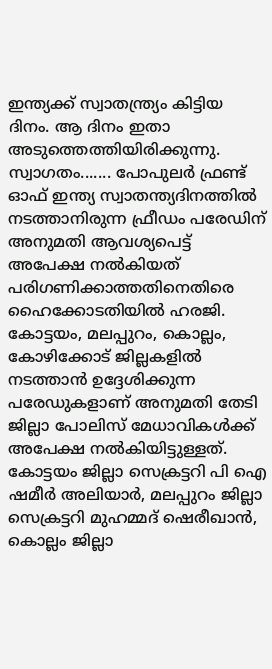ഇന്ത്യക്ക് സ്വാതന്ത്ര്യം കിട്ടിയ ദിനം. ആ ദിനം ഇതാ അടുത്തെത്തിയിരിക്കുന്നു. സ്വാഗതം....... പോപുലര്‍ ഫ്രണ്ട് ഓഫ് ഇന്ത്യ സ്വാതന്ത്യദിനത്തില്‍ നടത്താനിരുന്ന ഫ്രീഡം പരേഡിന് അനുമതി ആവശ്യപെട്ട് അപേക്ഷ നല്‍കിയത് പരിഗണിക്കാത്തതിനെതിരെ ഹൈക്കോടതിയില്‍ ഹരജി. കോട്ടയം, മലപ്പുറം, കൊല്ലം, കോഴിക്കോട് ജില്ലകളില്‍ നടത്താന്‍ ഉദ്ദേശിക്കുന്ന  പരേഡുകളാണ് അനുമതി തേടി ജില്ലാ പോലിസ് മേധാവികള്‍ക്ക് അപേക്ഷ നല്‍കിയിട്ടുള്ളത്.  കോട്ടയം ജില്ലാ സെക്രട്ടറി പി ഐ ഷമീര്‍ അലിയാര്‍, മലപ്പുറം ജില്ലാ സെക്രട്ടറി മുഹമ്മദ് ഷെരീഖാന്‍, കൊല്ലം ജില്ലാ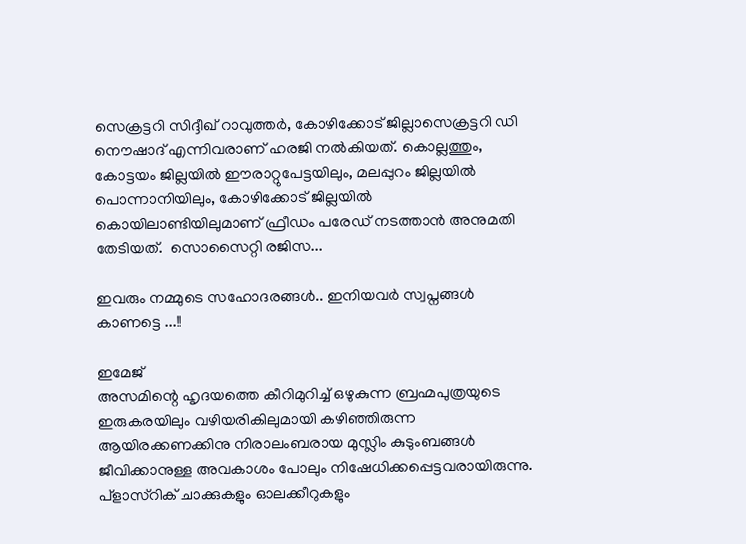സെക്രട്ടറി സിദ്ദീഖ് റാവുത്തര്‍, കോഴിക്കോട് ജില്ലാസെക്രട്ടറി ഡി നൌഷാദ് എന്നിവരാണ് ഹരജി നല്‍കിയത്. കൊല്ലത്തും, കോട്ടയം ജില്ലയില്‍ ഈരാറ്റുപേട്ടയിലും, മലപ്പുറം ജില്ലയില്‍ പൊന്നാനിയിലും, കോഴിക്കോട് ജില്ലയില്‍ കൊയിലാണ്ടിയിലുമാണ് ഫ്രീഡം പരേഡ് നടത്താന്‍ അനുമതി തേടിയത്.  സൊസൈറ്റി രജിസ...

ഇവരും നമ്മുടെ സഹോദരങ്ങള്‍.. ഇനിയവര്‍ സ്വപ്നങ്ങള്‍ കാണട്ടെ ...!!

ഇമേജ്
അസമിന്റെ ഹൃദയത്തെ കീറിമുറിച്ച് ഒഴുകുന്ന ബ്രഹ്മപുത്രയുടെ ഇരുകരയിലും വഴിയരികിലുമായി കഴിഞ്ഞിരുന്ന ആയിരക്കണക്കിനു നിരാലംബരായ മുസ്ലിം കുടുംബങ്ങള്‍ ജീവിക്കാനുള്ള അവകാശം പോലും നിഷേധിക്കപ്പെട്ടവരായിരുന്നു. പ്ളാസ്റിക് ചാക്കുകളും ഓലക്കീറുകളും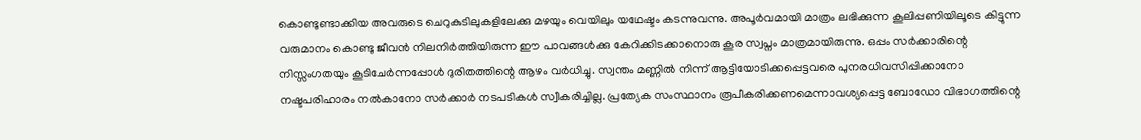കൊണ്ടുണ്ടാക്കിയ അവരുടെ ചെറുകുടിലുകളിലേക്കു മഴയും വെയിലും യഥേഷ്ടം കടന്നുവന്നു. അപൂര്‍വമായി മാത്രം ലഭിക്കുന്ന കൂലിപ്പണിയിലൂടെ കിട്ടുന്ന വരുമാനം കൊണ്ടു ജീവന്‍ നിലനിര്‍ത്തിയിരുന്ന ഈ പാവങ്ങള്‍ക്കു കേറിക്കിടക്കാനൊരു കൂര സ്വപ്നം മാത്രമായിരുന്നു. ഒപ്പം സര്‍ക്കാരിന്റെ നിസ്സംഗതയും കൂടിചേര്‍ന്നപ്പോള്‍ ദുരിതത്തിന്റെ ആഴം വര്‍ധിച്ചു. സ്വന്തം മണ്ണില്‍ നിന്ന് ആട്ടിയോടിക്കപ്പെട്ടവരെ പുനരധിവസിപ്പിക്കാനോ നഷ്ടപരിഹാരം നല്‍കാനോ സര്‍ക്കാര്‍ നടപടികള്‍ സ്വീകരിച്ചില്ല. പ്രത്യേക സംസ്ഥാനം രൂപീകരിക്കണമെന്നാവശ്യപ്പെട്ട ബോഡോ വിഭാഗത്തിന്റെ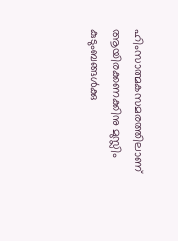ഹിംസാത്മകസമരത്തിലാണ് ആയിരക്കണക്കിനു മുസ്ലിം കുടുംബങ്ങള്‍ക്കു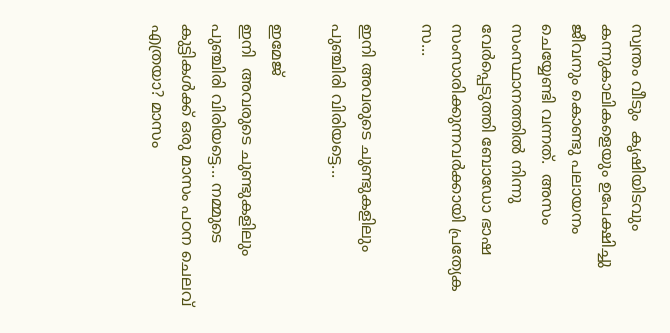സ്വന്തം വീടും  കൃഷിയിടവും കന്നുകാലികളെയും ഉപേക്ഷിച്ചു ജീവനും കൊണ്ടു പലായനം ചെയ്യേണ്ടി വന്നത്.  അസം സംസ്ഥാനത്തില്‍ നിന്നു വേര്‍പ്പെടുത്തി ബോഡോ ഭാഷ സംസാരിക്കുന്നവര്‍ക്കായി പ്രത്യേക സ...

ഇനി അവരുടെ ചുണ്ടുകളിലും പുഞ്ചിരി വിരിയട്ടെ...

ഇമേജ്
ഇനി  അവരുടെ ചുണ്ടുകളിലും പുഞ്ചിരി വിരിയട്ടെ... നമ്മുടെ കുട്ടികള്‍ക്ക് ഒരു മാസം പഠന ചെലവ് എത്രയാ? മാസം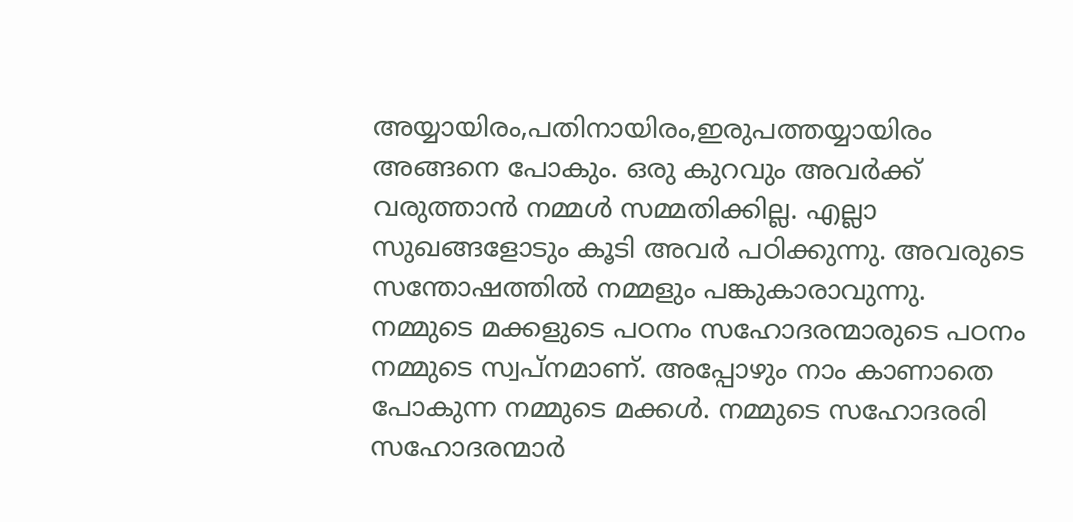അയ്യായിരം,പതിനായിരം,ഇരുപത്തയ്യായിരം അങ്ങനെ പോകും. ഒരു കുറവും അവര്‍ക്ക് വരുത്താന്‍ നമ്മള്‍ സമ്മതിക്കില്ല. എല്ലാ സുഖങ്ങളോടും കൂടി അവര്‍ പഠിക്കുന്നു. അവരുടെ സന്തോഷത്തില്‍ നമ്മളും പങ്കുകാരാവുന്നു. നമ്മുടെ മക്കളുടെ പഠനം സഹോദരന്മാരുടെ പഠനം നമ്മുടെ സ്വപ്നമാണ്. അപ്പോഴും നാം കാണാതെ പോകുന്ന നമ്മുടെ മക്കള്‍. നമ്മുടെ സഹോദരരി സഹോദരന്മാര്‍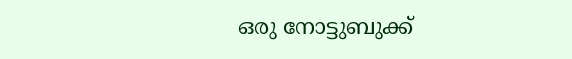ഒരു നോട്ടുബുക്ക്‌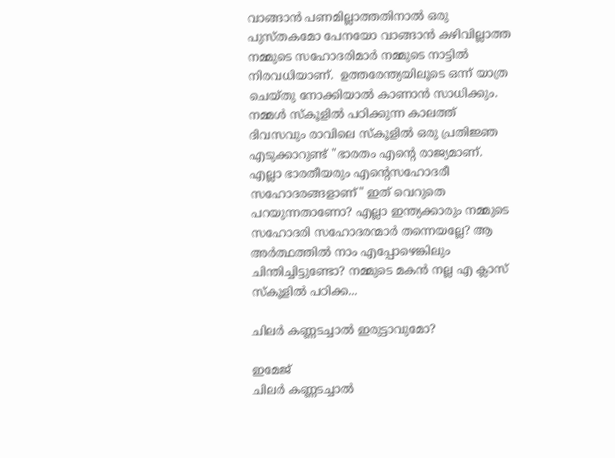വാങ്ങാന്‍ പണമില്ലാത്തതിനാല്‍ ഒരു പുസ്തകമോ പേനയോ വാങ്ങാന്‍ കഴിവില്ലാത്ത നമ്മുടെ സഹോദരിമാര്‍ നമ്മുടെ നാട്ടില്‍ നിരവധിയാണ്.  ഉത്തരേന്ത്യയിലൂടെ ഒന്ന് യാത്ര ചെയ്തു നോക്കിയാല്‍ കാണാന്‍ സാധിക്കും.  നമ്മള്‍ സ്കൂളില്‍ പഠിക്കുന്ന കാലത്ത്‌ ദിവസവും രാവിലെ സ്കൂളില്‍ ഒരു പ്രതിജ്ഞ എടുക്കാറുണ്ട് "ഭാരതം എന്‍റെ രാജ്യമാണ്. എല്ലാ ഭാരതീയരും എന്‍റെസഹോദരീ സഹോദരങ്ങളാണ്" ഇത് വെറുതെ പറയുന്നതാണോ? എല്ലാ ഇന്ത്യക്കാരും നമ്മുടെ സഹോദരി സഹോദരന്മാര്‍ തന്നെയല്ലേ? ആ അര്‍ത്ഥത്തില്‍ നാം എപ്പോഴെങ്കിലും ചിന്തിച്ചിട്ടുണ്ടോ? നമ്മുടെ മകന്‍ നല്ല എ ക്ലാസ്‌ സ്കൂളില്‍ പഠിക്ക...

ചിലര്‍ കണ്ണടച്ചാല്‍ ഇരുട്ടാവുമോ?

ഇമേജ്
ചിലര്‍ കണ്ണടച്ചാല്‍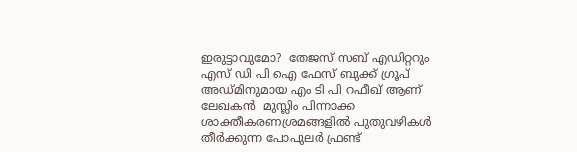ഇരുട്ടാവുമോ?  തേജസ്‌ സബ് എഡിറ്ററും എസ് ഡി പി ഐ ഫേസ് ബുക്ക്‌ ഗ്രൂപ്‌ അഡ്മിനുമായ എം ടി പി റഫീഖ്‌ ആണ് ലേഖകന്‍  മുസ്ലിം പിന്നാക്ക ശാക്തീകരണശ്രമങ്ങളില്‍ പുതുവഴികള്‍ തീര്‍ക്കുന്ന പോപുലര്‍ ഫ്രണ്ട്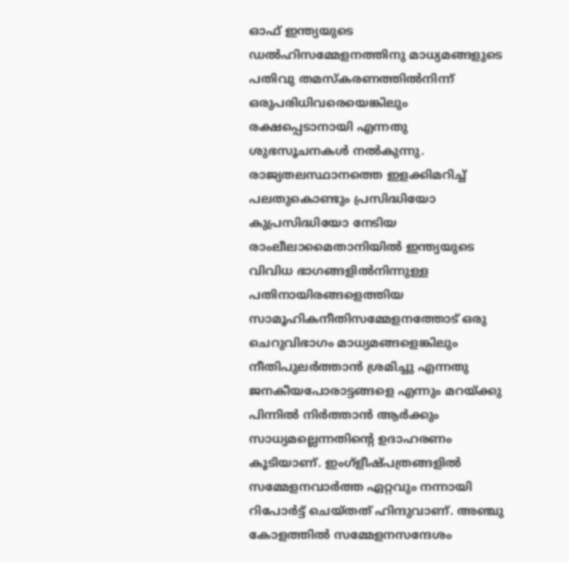ഓഫ് ഇന്ത്യയുടെ ഡല്‍ഹിസമ്മേളനത്തിനു മാധ്യമങ്ങളുടെ പതിവു തമസ്കരണത്തില്‍നിന്ന് ഒരുപരിധിവരെയെങ്കിലും രക്ഷപ്പെടാനായി എന്നതു ശുഭസൂചനകള്‍ നല്‍കുന്നു. രാജ്യതലസ്ഥാനത്തെ ഇളക്കിമറിച്ച് പലതുകൊണ്ടും പ്രസിദ്ധിയോ കുപ്രസിദ്ധിയോ നേടിയ രാംലീലാമൈതാനിയില്‍ ഇന്ത്യയുടെ വിവിധ ഭാഗങ്ങളില്‍നിന്നുള്ള പതിനായിരങ്ങളെത്തിയ സാമൂഹികനീതിസമ്മേളനത്തോട് ഒരു ചെറുവിഭാഗം മാധ്യമങ്ങളെങ്കിലും നീതിപുലര്‍ത്താന്‍ ശ്രമിച്ചു എന്നതു ജനകീയപോരാട്ടങ്ങളെ എന്നും മറയ്ക്കു പിന്നില്‍ നിര്‍ത്താന്‍ ആര്‍ക്കും സാധ്യമല്ലെന്നതിന്റെ ഉദാഹരണം കൂടിയാണ്. ഇംഗ്ളീഷ്പത്രങ്ങളില്‍ സമ്മേളനവാര്‍ത്ത ഏറ്റവും നന്നായി റിപോര്‍ട്ട് ചെയ്തത് ഹിന്ദുവാണ്. അഞ്ചു കോളത്തില്‍ സമ്മേളനസന്ദേശം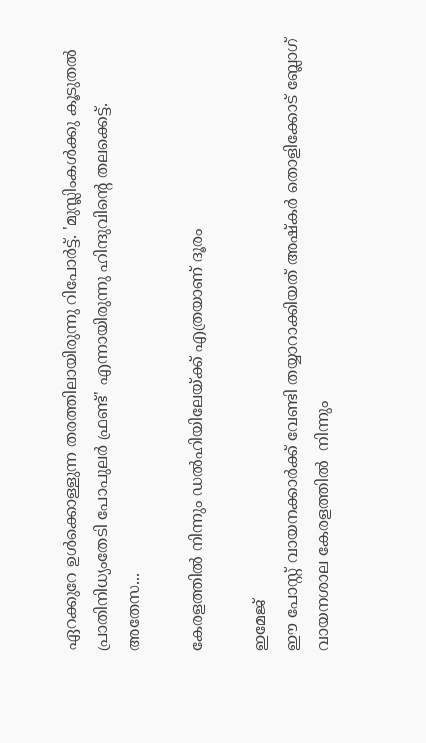ഏറക്കുറേ ഉള്‍ക്കൊള്ളുന്ന തരത്തിലായിരുന്നു റിപോര്‍ട്ട്. 'മുസ്ലിംകള്‍ക്കു കൂടുതല്‍ പ്രാതിനിധ്യംതേടി പോപുലര്‍ ഫ്രണ്ട്' എന്നായിരുന്നു ഹിന്ദുവിന്റെ തലക്കെട്ട്.  അതേസ...

കേരളത്തില്‍ നിന്നും ഡല്‍ഹിയിലേയ്ക്ക് എത്രയാണ് ദൂരം

ഇമേജ്
ഈ പോസ്റ്റ്‌ വായനക്കാര്‍ക്ക് വേണ്ടി തയ്യാറാക്കിയത് അഷ്കര്‍ തൊളിക്കോട് ബ്ലോഗ്‌ വായനശാല കേരളത്തില്‍  നിന്നും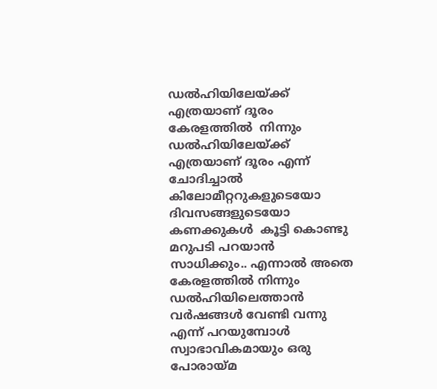ഡല്‍ഹിയിലേയ്ക്ക് എത്രയാണ് ദൂരം   കേരളത്തില്‍  നിന്നും ഡല്‍ഹിയിലേയ്ക്ക് എത്രയാണ് ദൂരം എന്ന്  ചോദിച്ചാല്‍  കിലോമീറ്ററുകളുടെയോ ദിവസങ്ങളുടെയോ  കണക്കുകള്‍  കൂട്ടി കൊണ്ടു മറുപടി പറയാന്‍ സാധിക്കും.. എന്നാല്‍ അതെ കേരളത്തില്‍ നിന്നും ഡല്‍ഹിയിലെത്താന്‍ വര്‍ഷങ്ങള്‍ വേണ്ടി വന്നു എന്ന് പറയുമ്പോള്‍ സ്വാഭാവികമായും ഒരു പോരായ്മ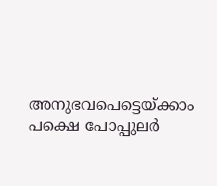അനുഭവപെട്ടെയ്ക്കാം പക്ഷെ പോപ്പുലര്‍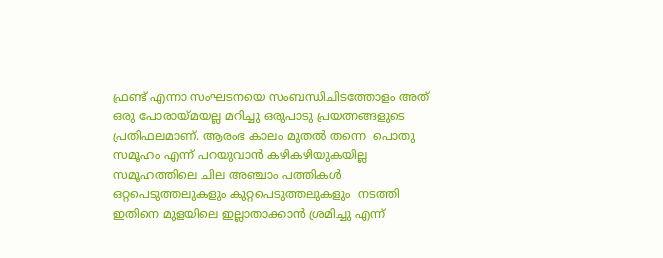ഫ്രണ്ട് എന്നാ സംഘടനയെ സംബന്ധിചിടത്തോളം അത് ഒരു പോരായ്മയല്ല മറിച്ചു ഒരുപാടു പ്രയത്നങ്ങളുടെ  പ്രതിഫലമാണ്. ആരംഭ കാലം മുതല്‍ തന്നെ  പൊതു സമൂഹം എന്ന് പറയുവാന്‍ കഴികഴിയുകയില്ല  സമൂഹത്തിലെ ചില അഞ്ചാം പത്തികള്‍  ഒറ്റപെടുത്തലുകളും കുറ്റപെടുത്തലുകളും  നടത്തി ഇതിനെ മുളയിലെ ഇല്ലാതാക്കാന്‍ ശ്രമിച്ചു എന്ന്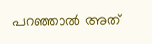പറഞ്ഞാല്‍ അത്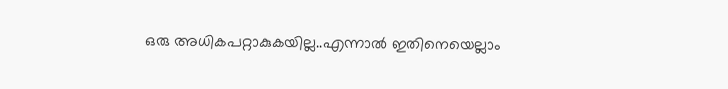ഒരു അധികപറ്റാകുകയില്ല..എന്നാല്‍ ഇതിനെയെല്ലാം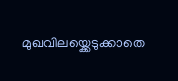മുഖവിലയ്ക്കെടുക്കാതെ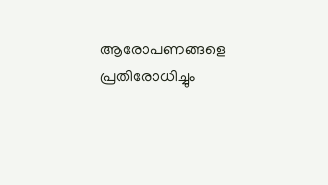ആരോപണങ്ങളെ പ്രതിരോധിച്ചും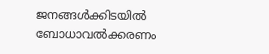ജനങ്ങള്‍ക്കിടയില്‍ ബോധാവല്‍ക്കരണം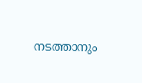നടത്താനും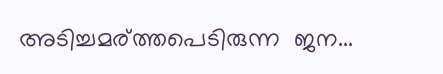അടിച്ചമര്ത്തപെടിരുന്ന  ജന...